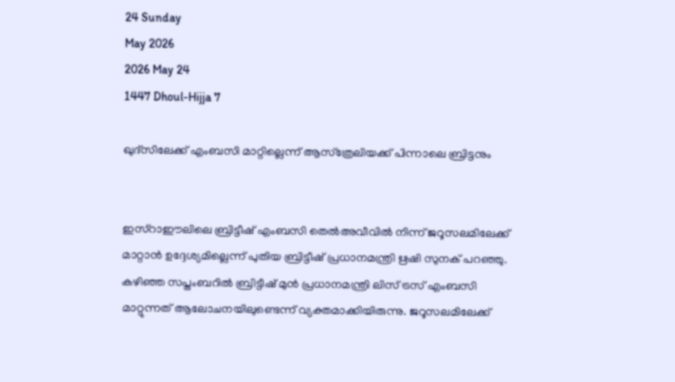24 Sunday
May 2026
2026 May 24
1447 Dhoul-Hijja 7

ഖുദ്‌സിലേക്ക് എംബസി മാറ്റില്ലെന്ന് ആസ്‌ത്രേലിയക്ക് പിന്നാലെ ബ്രിട്ടനും


ഇസ്‌റാഈലിലെ ബ്രിട്ടീഷ് എംബസി തെല്‍അവീവില്‍ നിന്ന് ജറൂസലമിലേക്ക് മാറ്റാന്‍ ഉദ്ദേശ്യമില്ലെന്ന് പുതിയ ബ്രിട്ടീഷ് പ്രധാനമന്ത്രി ഋഷി സുനക് പറഞ്ഞു. കഴിഞ്ഞ സപ്തംബറില്‍ ബ്രിട്ടീഷ് മുന്‍ പ്രധാനമന്ത്രി ലിസ് ട്രസ് എംബസി മാറ്റുന്നത് ആലോചനയിലുണ്ടെന്ന് വ്യക്തമാക്കിയിരുന്നു. ജറൂസലമിലേക്ക്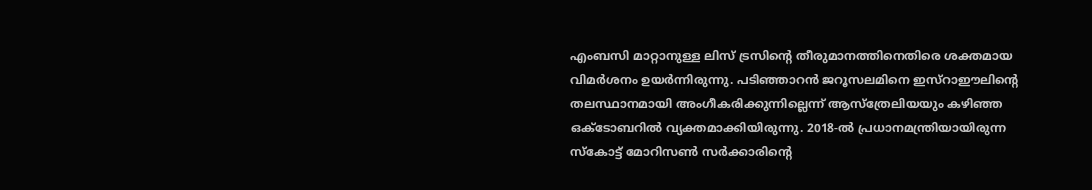എംബസി മാറ്റാനുള്ള ലിസ് ട്രസിന്റെ തീരുമാനത്തിനെതിരെ ശക്തമായ വിമര്‍ശനം ഉയര്‍ന്നിരുന്നു. പടിഞ്ഞാറന്‍ ജറൂസലമിനെ ഇസ്‌റാഈലിന്റെ തലസ്ഥാനമായി അംഗീകരിക്കുന്നില്ലെന്ന് ആസ്‌ത്രേലിയയും കഴിഞ്ഞ ഒക്ടോബറില്‍ വ്യക്തമാക്കിയിരുന്നു. 2018-ല്‍ പ്രധാനമന്ത്രിയായിരുന്ന സ്‌കോട്ട് മോറിസണ്‍ സര്‍ക്കാരിന്റെ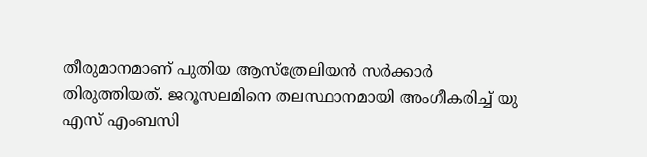തീരുമാനമാണ് പുതിയ ആസ്‌ത്രേലിയന്‍ സര്‍ക്കാര്‍ തിരുത്തിയത്. ജറൂസലമിനെ തലസ്ഥാനമായി അംഗീകരിച്ച് യു എസ് എംബസി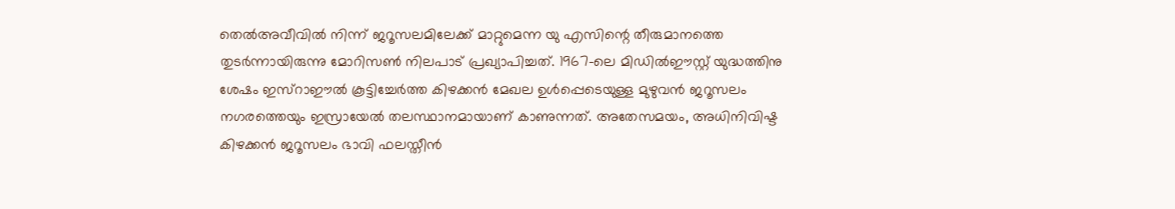തെല്‍അവീവില്‍ നിന്ന് ജറൂസലമിലേക്ക് മാറ്റുമെന്ന യു എസിന്റെ തീരുമാനത്തെ തുടര്‍ന്നായിരുന്നു മോറിസണ്‍ നിലപാട് പ്രഖ്യാപിച്ചത്. 1967-ലെ മിഡില്‍ഈസ്റ്റ് യുദ്ധത്തിനു ശേഷം ഇസ്‌റാഈല്‍ കൂട്ടിച്ചേര്‍ത്ത കിഴക്കന്‍ മേഖല ഉള്‍പ്പെടെയുള്ള മുഴുവന്‍ ജറൂസലം നഗരത്തെയും ഇസ്രായേല്‍ തലസ്ഥാനമായാണ് കാണുന്നത്. അതേസമയം, അധിനിവിഷ്ട കിഴക്കന്‍ ജറൂസലം ഭാവി ഫലസ്തീന്‍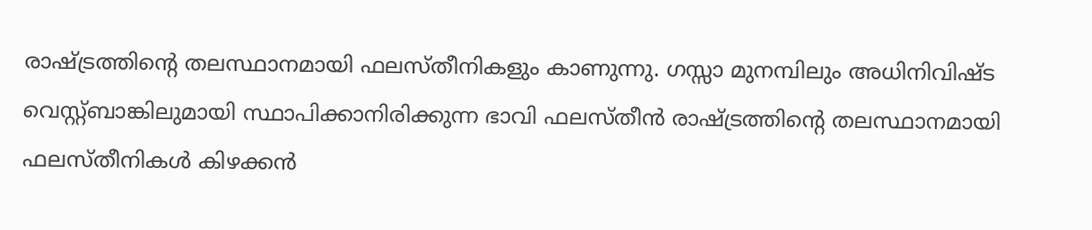രാഷ്ട്രത്തിന്റെ തലസ്ഥാനമായി ഫലസ്തീനികളും കാണുന്നു. ഗസ്സാ മുനമ്പിലും അധിനിവിഷ്ട വെസ്റ്റ്ബാങ്കിലുമായി സ്ഥാപിക്കാനിരിക്കുന്ന ഭാവി ഫലസ്തീന്‍ രാഷ്ട്രത്തിന്റെ തലസ്ഥാനമായി ഫലസ്തീനികള്‍ കിഴക്കന്‍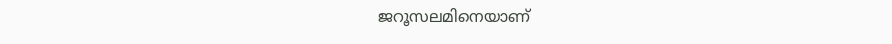ജറൂസലമിനെയാണ്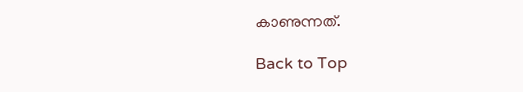കാണുന്നത്.

Back to Top